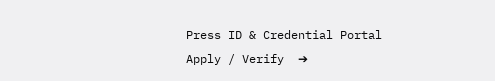Press ID & Credential Portal
Apply / Verify  ➔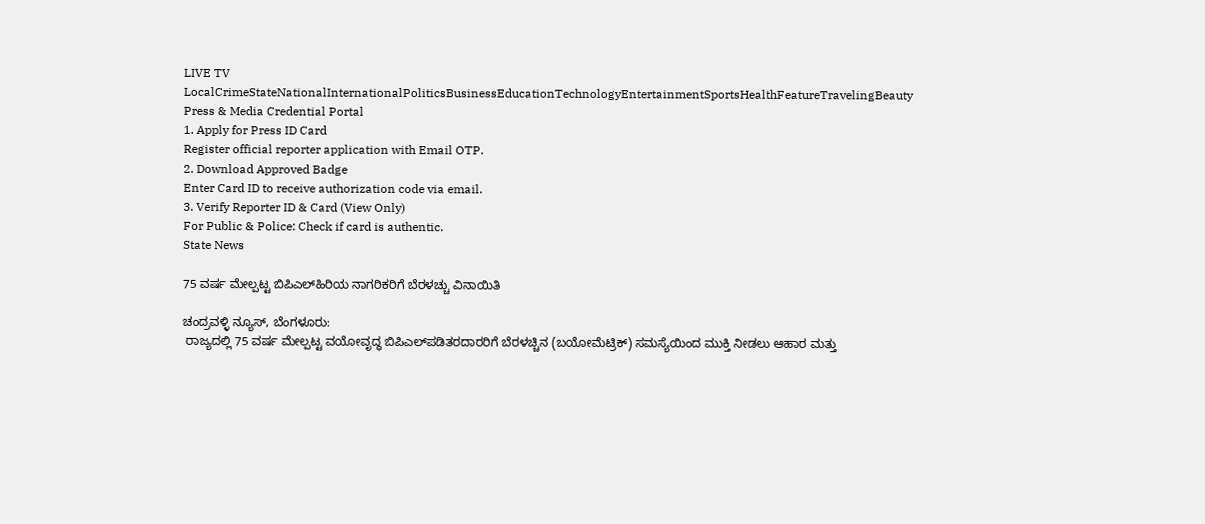LIVE TV LocalCrimeStateNationalInternationalPoliticsBusinessEducationTechnologyEntertainmentSportsHealthFeatureTravelingBeauty
Press & Media Credential Portal
1. Apply for Press ID Card
Register official reporter application with Email OTP.
2. Download Approved Badge
Enter Card ID to receive authorization code via email.
3. Verify Reporter ID & Card (View Only)
For Public & Police: Check if card is authentic.
State News

75 ವರ್ಷ ಮೇಲ್ಪಟ್ಟ ಬಿಪಿಎಲ್‌ಹಿರಿಯ ನಾಗರಿಕರಿಗೆ ಬೆರಳಚ್ಚು ವಿನಾಯಿತಿ

ಚಂದ್ರವಳ್ಳಿ ನ್ಯೂಸ್, ಬೆಂಗಳೂರು:
 ರಾಜ್ಯದಲ್ಲಿ 75 ವರ್ಷ ಮೇಲ್ಪಟ್ಟ ವಯೋವೃದ್ಧ ಬಿಪಿಎಲ್‌ಪಡಿತರದಾರರಿಗೆ ಬೆರಳಚ್ಚಿನ (ಬಯೋಮೆಟ್ರಿಕ್) ಸಮಸ್ಯೆಯಿಂದ ಮುಕ್ತಿ ನೀಡಲು ಆಹಾರ ಮತ್ತು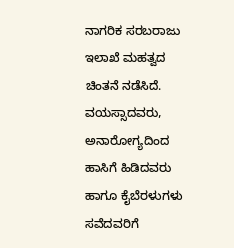ನಾಗರಿಕ ಸರಬರಾಜು ಇಲಾಖೆ ಮಹತ್ವದ ಚಿಂತನೆ ನಡೆಸಿದೆ. ವಯಸ್ಸಾದವರು, ಅನಾರೋಗ್ಯದಿಂದ ಹಾಸಿಗೆ ಹಿಡಿದವರು ಹಾಗೂ ಕೈಬೆರಳುಗಳು ಸವೆದವರಿಗೆ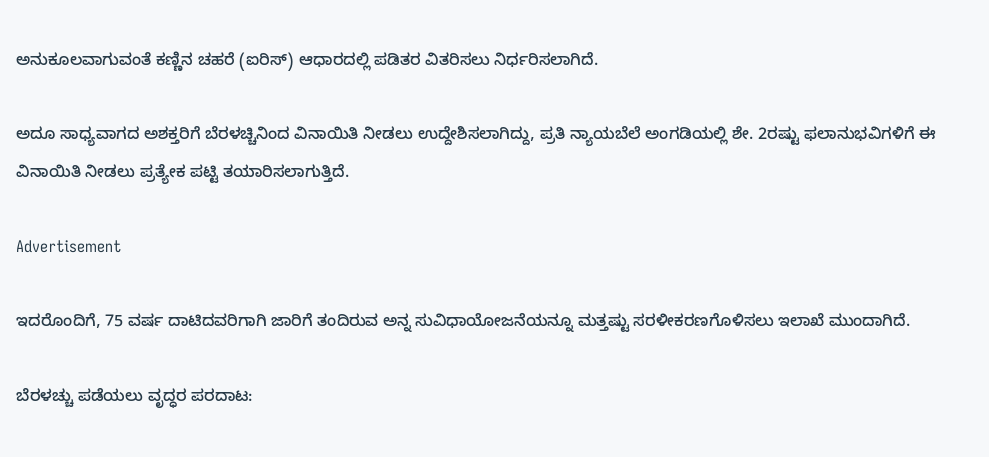ಅನುಕೂಲವಾಗುವಂತೆ ಕಣ್ಣಿನ ಚಹರೆ (ಐರಿಸ್‌) ಆಧಾರದಲ್ಲಿ ಪಡಿತರ ವಿತರಿಸಲು ನಿರ್ಧರಿಸಲಾಗಿದೆ.

ಅದೂ ಸಾಧ್ಯವಾಗದ ಅಶಕ್ತರಿಗೆ ಬೆರಳಚ್ಚಿನಿಂದ ವಿನಾಯಿತಿ ನೀಡಲು ಉದ್ದೇಶಿಸಲಾಗಿದ್ದು, ಪ್ರತಿ ನ್ಯಾಯಬೆಲೆ ಅಂಗಡಿಯಲ್ಲಿ ಶೇ. 2ರಷ್ಟು ಫಲಾನುಭವಿಗಳಿಗೆ ಈ ವಿನಾಯಿತಿ ನೀಡಲು ಪ್ರತ್ಯೇಕ ಪಟ್ಟಿ ತಯಾರಿಸಲಾಗುತ್ತಿದೆ.

Advertisement

ಇದರೊಂದಿಗೆ, 75 ವರ್ಷ ದಾಟಿದವರಿಗಾಗಿ ಜಾರಿಗೆ ತಂದಿರುವ ಅನ್ನ ಸುವಿಧಾಯೋಜನೆಯನ್ನೂ ಮತ್ತಷ್ಟು ಸರಳೀಕರಣಗೊಳಿಸಲು ಇಲಾಖೆ ಮುಂದಾಗಿದೆ.

ಬೆರಳಚ್ಚು ಪಡೆಯಲು ವೃದ್ಧರ ಪರದಾಟ: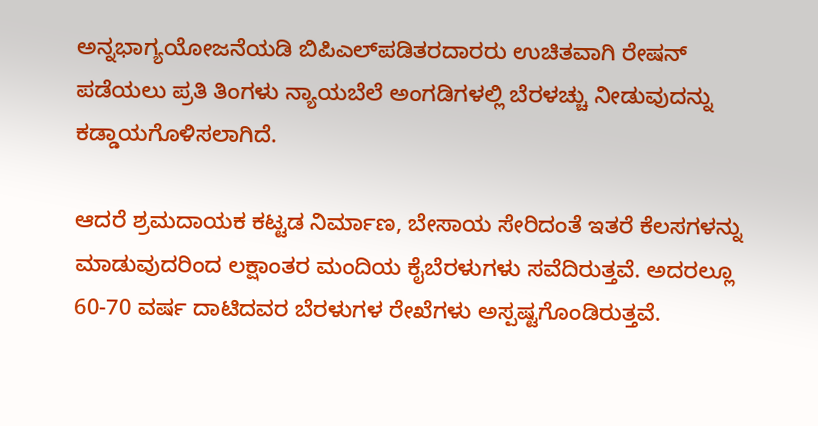ಅನ್ನಭಾಗ್ಯಯೋಜನೆಯಡಿ ಬಿಪಿಎಲ್‌ಪಡಿತರದಾರರು ಉಚಿತವಾಗಿ ರೇಷನ್ ಪಡೆಯಲು ಪ್ರತಿ ತಿಂಗಳು ನ್ಯಾಯಬೆಲೆ ಅಂಗಡಿಗಳಲ್ಲಿ ಬೆರಳಚ್ಚು ನೀಡುವುದನ್ನು ಕಡ್ಡಾಯಗೊಳಿಸಲಾಗಿದೆ.

ಆದರೆ ಶ್ರಮದಾಯಕ ಕಟ್ಟಡ ನಿರ್ಮಾಣ, ಬೇಸಾಯ ಸೇರಿದಂತೆ ಇತರೆ ಕೆಲಸಗಳನ್ನು ಮಾಡುವುದರಿಂದ ಲಕ್ಷಾಂತರ ಮಂದಿಯ ಕೈಬೆರಳುಗಳು ಸವೆದಿರುತ್ತವೆ. ಅದರಲ್ಲೂ 60-70 ವರ್ಷ ದಾಟಿದವರ ಬೆರಳುಗಳ ರೇಖೆಗಳು ಅಸ್ಪಷ್ಟಗೊಂಡಿರುತ್ತವೆ.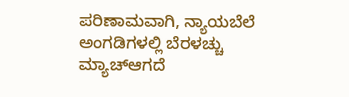ಪರಿಣಾಮವಾಗಿ, ನ್ಯಾಯಬೆಲೆ ಅಂಗಡಿಗಳಲ್ಲಿ ಬೆರಳಚ್ಚು ಮ್ಯಾಚ್‌ಆಗದೆ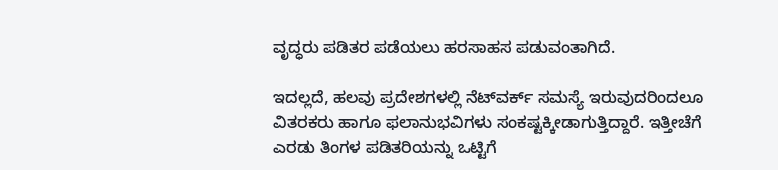ವೃದ್ಧರು ಪಡಿತರ ಪಡೆಯಲು ಹರಸಾಹಸ ಪಡುವಂತಾಗಿದೆ.

ಇದಲ್ಲದೆ, ಹಲವು ಪ್ರದೇಶಗಳಲ್ಲಿ ನೆಟ್‌ವರ್ಕ್ ಸಮಸ್ಯೆ ಇರುವುದರಿಂದಲೂ ವಿತರಕರು ಹಾಗೂ ಫಲಾನುಭವಿಗಳು ಸಂಕಷ್ಟಕ್ಕೀಡಾಗುತ್ತಿದ್ದಾರೆ. ಇತ್ತೀಚೆಗೆ ಎರಡು ತಿಂಗಳ ಪಡಿತರಿಯನ್ನು ಒಟ್ಟಿಗೆ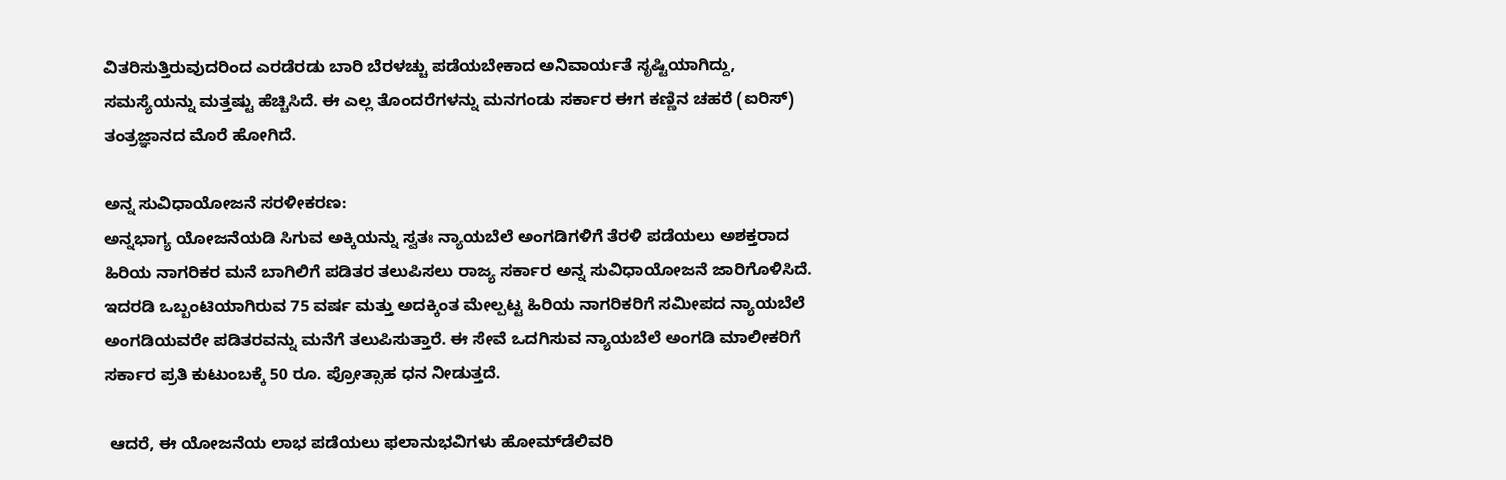ವಿತರಿಸುತ್ತಿರುವುದರಿಂದ ಎರಡೆರಡು ಬಾರಿ ಬೆರಳಚ್ಚು ಪಡೆಯಬೇಕಾದ ಅನಿವಾರ್ಯತೆ ಸೃಷ್ಟಿಯಾಗಿದ್ದು, ಸಮಸ್ಯೆಯನ್ನು ಮತ್ತಷ್ಟು ಹೆಚ್ಚಿಸಿದೆ. ಈ ಎಲ್ಲ ತೊಂದರೆಗಳನ್ನು ಮನಗಂಡು ಸರ್ಕಾರ ಈಗ ಕಣ್ಣಿನ ಚಹರೆ (ಐರಿಸ್) ತಂತ್ರಜ್ಞಾನದ ಮೊರೆ ಹೋಗಿದೆ.

ಅನ್ನ ಸುವಿಧಾಯೋಜನೆ ಸರಳೀಕರಣ:
ಅನ್ನಭಾಗ್ಯ ಯೋಜನೆಯಡಿ ಸಿಗುವ ಅಕ್ಕಿಯನ್ನು ಸ್ವತಃ ನ್ಯಾಯಬೆಲೆ ಅಂಗಡಿಗಳಿಗೆ ತೆರಳಿ ಪಡೆಯಲು ಅಶಕ್ತರಾದ ಹಿರಿಯ ನಾಗರಿಕರ ಮನೆ ಬಾಗಿಲಿಗೆ ಪಡಿತರ ತಲುಪಿಸಲು ರಾಜ್ಯ ಸರ್ಕಾರ ಅನ್ನ ಸುವಿಧಾಯೋಜನೆ ಜಾರಿಗೊಳಿಸಿದೆ. ಇದರಡಿ ಒಬ್ಬಂಟಿಯಾಗಿರುವ 75 ವರ್ಷ ಮತ್ತು ಅದಕ್ಕಿಂತ ಮೇಲ್ಪಟ್ಟ ಹಿರಿಯ ನಾಗರಿಕರಿಗೆ ಸಮೀಪದ ನ್ಯಾಯಬೆಲೆ ಅಂಗಡಿಯವರೇ ಪಡಿತರವನ್ನು ಮನೆಗೆ ತಲುಪಿಸುತ್ತಾರೆ. ಈ ಸೇವೆ ಒದಗಿಸುವ ನ್ಯಾಯಬೆಲೆ ಅಂಗಡಿ ಮಾಲೀಕರಿಗೆ ಸರ್ಕಾರ ಪ್ರತಿ ಕುಟುಂಬಕ್ಕೆ 50 ರೂ. ಪ್ರೋತ್ಸಾಹ ಧನ ನೀಡುತ್ತದೆ.

 ಆದರೆ, ಈ ಯೋಜನೆಯ ಲಾಭ ಪಡೆಯಲು ಫಲಾನುಭವಿಗಳು ಹೋಮ್‌ಡೆಲಿವರಿ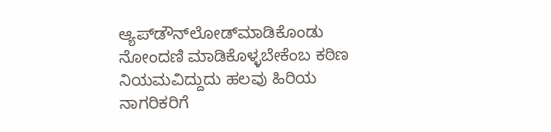ಆ್ಯಪ್‌ಡೌನ್‌ಲೋಡ್‌ಮಾಡಿಕೊಂಡು ನೋಂದಣಿ ಮಾಡಿಕೊಳ್ಳಬೇಕೆಂಬ ಕಠಿಣ ನಿಯಮವಿದ್ದುದು ಹಲವು ಹಿರಿಯ ನಾಗರಿಕರಿಗೆ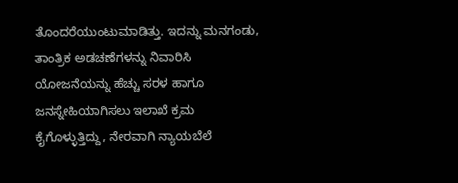ತೊಂದರೆಯುಂಟುಮಾಡಿತ್ತು. ಇದನ್ನು ಮನಗಂಡು, ತಾಂತ್ರಿಕ ಅಡಚಣೆಗಳನ್ನು ನಿವಾರಿಸಿ ಯೋಜನೆಯನ್ನು ಹೆಚ್ಚು ಸರಳ ಹಾಗೂ ಜನಸ್ನೇಹಿಯಾಗಿಸಲು ಇಲಾಖೆ ಕ್ರಮ ಕೈಗೊಳ್ಳುತ್ತಿದ್ದು, ನೇರವಾಗಿ ನ್ಯಾಯಬೆಲೆ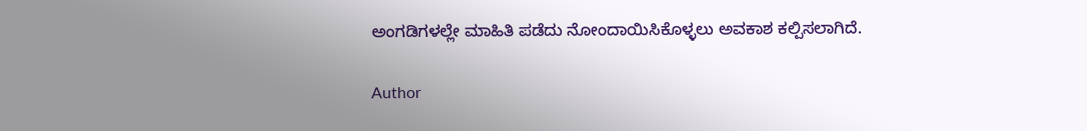ಅಂಗಡಿಗಳಲ್ಲೇ ಮಾಹಿತಿ ಪಡೆದು ನೋಂದಾಯಿಸಿಕೊಳ್ಳಲು ಅವಕಾಶ ಕಲ್ಪಿಸಲಾಗಿದೆ.

Author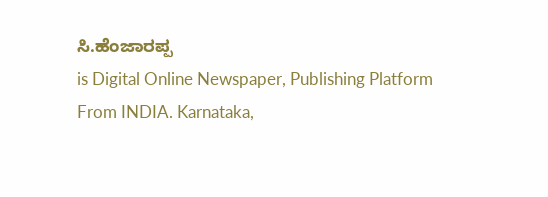ಸಿ.ಹೆಂಜಾರಪ್ಪ
is Digital Online Newspaper, Publishing Platform From INDIA. Karnataka,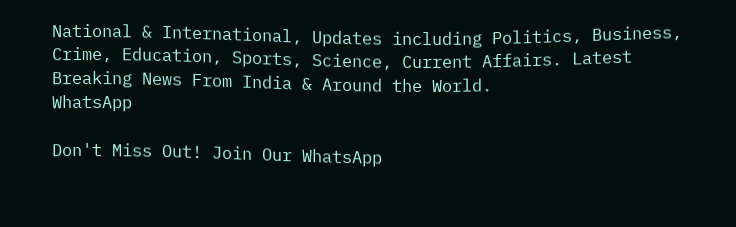National & International, Updates including Politics, Business, Crime, Education, Sports, Science, Current Affairs. Latest Breaking News From India & Around the World.
WhatsApp

Don't Miss Out! Join Our WhatsApp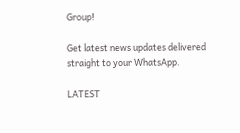Group!

Get latest news updates delivered straight to your WhatsApp.

LATEST